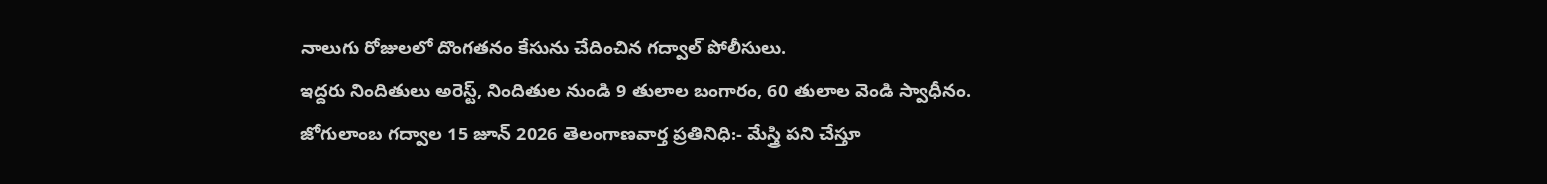నాలుగు రోజులలో దొంగతనం కేసును చేదించిన గద్వాల్ పోలీసులు.
ఇద్దరు నిందితులు అరెస్ట్, నిందితుల నుండి 9 తులాల బంగారం, 60 తులాల వెండి స్వాధీనం.
జోగులాంబ గద్వాల 15 జూన్ 2026 తెలంగాణవార్త ప్రతినిధి:- మేస్త్రి పని చేస్తూ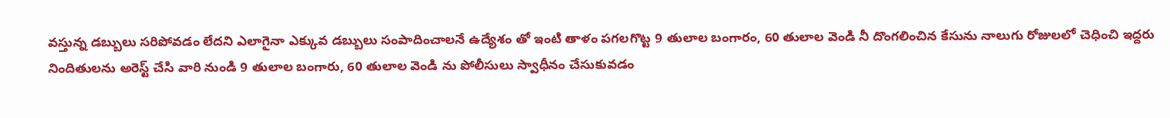వస్తున్న డబ్బులు సరిపోవడం లేదని ఎలాగైనా ఎక్కువ డబ్బులు సంపాదించాలనే ఉద్యేశం తో ఇంటి తాళం పగలగొట్ట 9 తులాల బంగారం, 60 తులాల వెండి నీ దొంగలించిన కేసును నాలుగు రోజులలో చెధించి ఇద్దరు నిందితులను అరెస్ట్ చేసి వారి నుండి 9 తులాల బంగారు, 60 తులాల వెండి ను పోలీసులు స్వాధీనం చేసుకువడం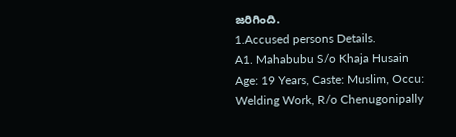జరిగింది.
1.Accused persons Details.
A1. Mahabubu S/o Khaja Husain Age: 19 Years, Caste: Muslim, Occu: Welding Work, R/o Chenugonipally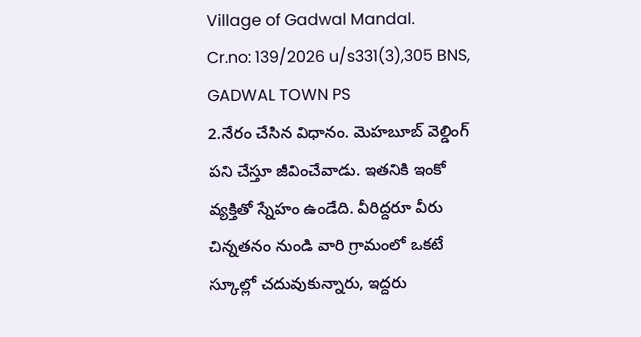Village of Gadwal Mandal.
Cr.no: 139/2026 u/s331(3),305 BNS, GADWAL TOWN PS
2.నేరం చేసిన విధానం. మెహబూబ్ వెల్డింగ్ పని చేస్తూ జీవించేవాడు. ఇతనికి ఇంకో వ్యక్తితో స్నేహం ఉండేది. వీరిద్దరూ వీరు చిన్నతనం నుండి వారి గ్రామంలో ఒకటే స్కూల్లో చదువుకున్నారు, ఇద్దరు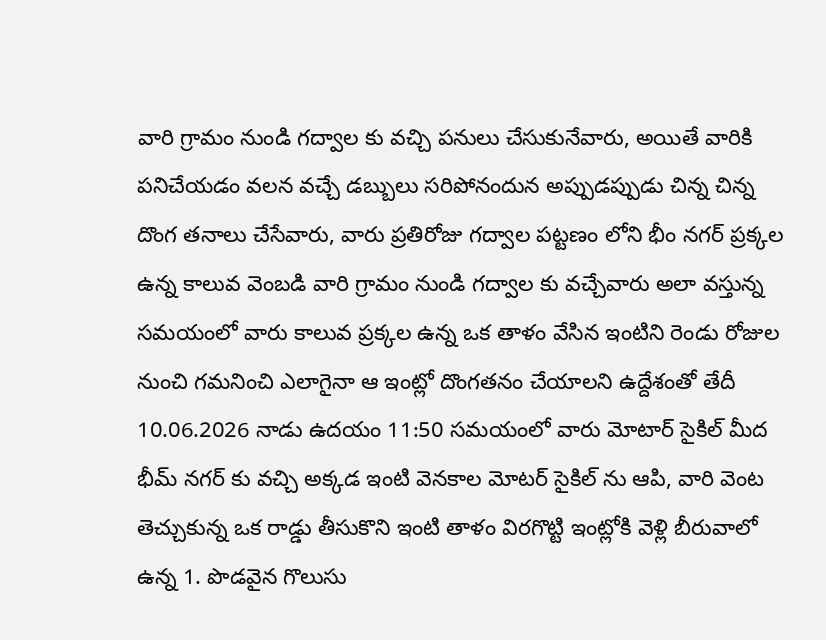వారి గ్రామం నుండి గద్వాల కు వచ్చి పనులు చేసుకునేవారు, అయితే వారికి పనిచేయడం వలన వచ్చే డబ్బులు సరిపోనందున అప్పుడప్పుడు చిన్న చిన్న దొంగ తనాలు చేసేవారు, వారు ప్రతిరోజు గద్వాల పట్టణం లోని భీం నగర్ ప్రక్కల ఉన్న కాలువ వెంబడి వారి గ్రామం నుండి గద్వాల కు వచ్చేవారు అలా వస్తున్న సమయంలో వారు కాలువ ప్రక్కల ఉన్న ఒక తాళం వేసిన ఇంటిని రెండు రోజుల నుంచి గమనించి ఎలాగైనా ఆ ఇంట్లో దొంగతనం చేయాలని ఉద్దేశంతో తేదీ 10.06.2026 నాడు ఉదయం 11:50 సమయంలో వారు మోటార్ సైకిల్ మీద భీమ్ నగర్ కు వచ్చి అక్కడ ఇంటి వెనకాల మోటర్ సైకిల్ ను ఆపి, వారి వెంట తెచ్చుకున్న ఒక రాడ్డు తీసుకొని ఇంటి తాళం విరగొట్టి ఇంట్లోకి వెళ్లి బీరువాలో ఉన్న 1. పొడవైన గొలుసు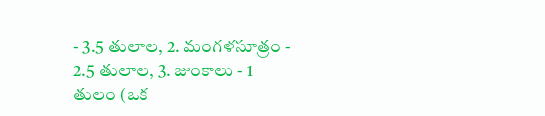- 3.5 తులాల, 2. మంగళసూత్రం - 2.5 తులాల, 3. జుంకాలు - 1 తులం (ఒక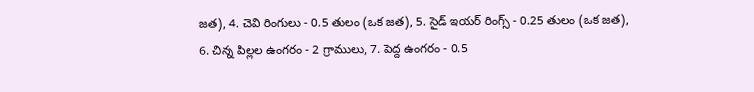జత), 4. చెవి రింగులు - 0.5 తులం (ఒక జత), 5. సైడ్ ఇయర్ రింగ్స్ - 0.25 తులం (ఒక జత), 6. చిన్న పిల్లల ఉంగరం - 2 గ్రాములు, 7. పెద్ద ఉంగరం - 0.5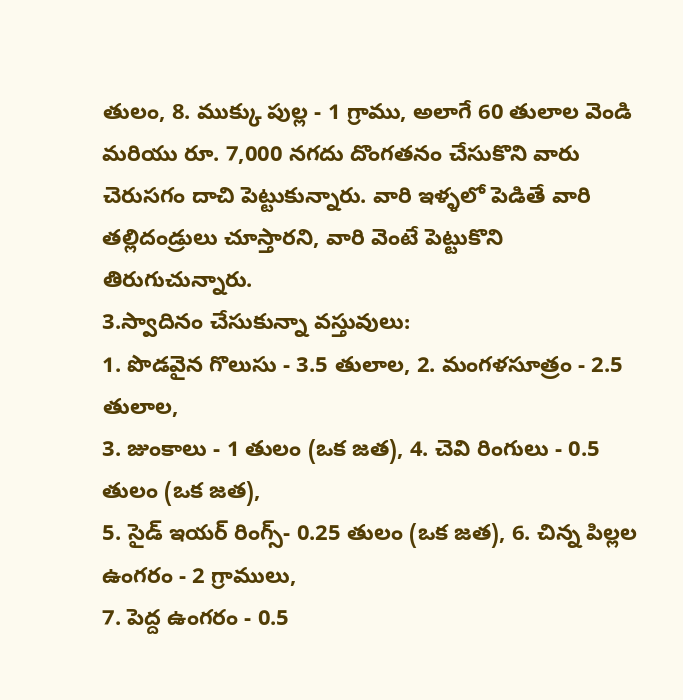తులం, 8. ముక్కు పుల్ల - 1 గ్రాము, అలాగే 60 తులాల వెండి మరియు రూ. 7,000 నగదు దొంగతనం చేసుకొని వారు చెరుసగం దాచి పెట్టుకున్నారు. వారి ఇళ్ళలో పెడితే వారి తల్లిదండ్రులు చూస్తారని, వారి వెంటే పెట్టుకొని తిరుగుచున్నారు.
3.స్వాదినం చేసుకున్నా వస్తువులు:
1. పొడవైన గొలుసు - 3.5 తులాల, 2. మంగళసూత్రం - 2.5 తులాల,
3. జుంకాలు - 1 తులం (ఒక జత), 4. చెవి రింగులు - 0.5 తులం (ఒక జత),
5. సైడ్ ఇయర్ రింగ్స్- 0.25 తులం (ఒక జత), 6. చిన్న పిల్లల ఉంగరం - 2 గ్రాములు,
7. పెద్ద ఉంగరం - 0.5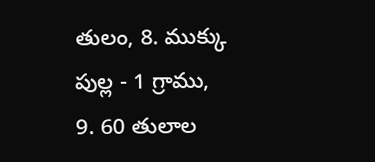తులం, 8. ముక్కు పుల్ల - 1 గ్రాము,
9. 60 తులాల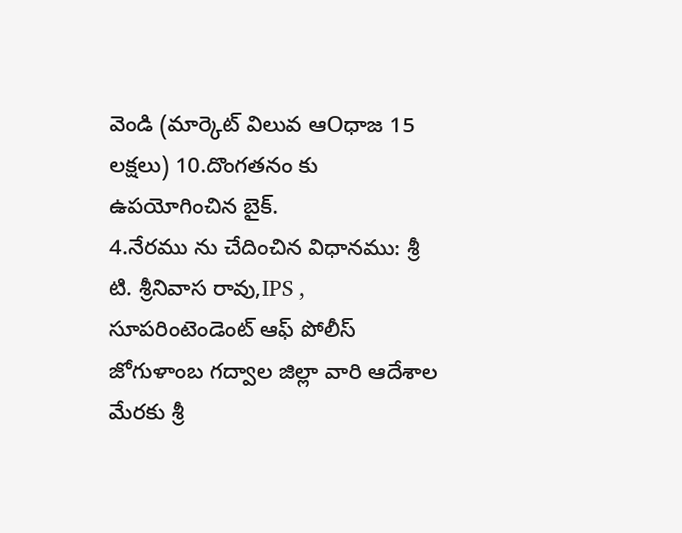వెండి (మార్కెట్ విలువ ఆOధాజ 15 లక్షలు) 10.దొంగతనం కు ఉపయోగించిన బైక్.
4.నేరము ను చేదించిన విధానము: శ్రీ టి. శ్రీనివాస రావు,IPS , సూపరింటెండెంట్ ఆఫ్ పోలీస్ జోగుళాంబ గద్వాల జిల్లా వారి ఆదేశాల మేరకు శ్రీ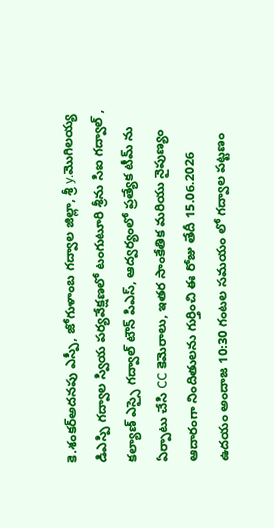కె.శంకర్అదనపు ఎస్పీ, జోగుళాంబ గద్వాల జిల్లా, శ్రీ y.మొగిలయ్య డిఎస్పి గద్వాల స్వియ పర్యవేక్షణలో టంగుటూరి శ్రీను సిఐ గద్వాల్ , కల్యాణ్ ఎస్సై గద్వాల్ టౌన్ పిఎస్, ఆద్వర్యంలో ప్రత్యేక టీమ్ ను ఏర్పాటు చేసి CC కెమెరాలు, ఇతర సాంకేతిక మరియు నైపుణ్యం ఆదారంగా నిందితులను గుర్తించి ఈ రోజు తేదీ 15.06.2026 ఉదయం అందాజ 10:30 గంటల సమయం లో గద్వాల పట్టణం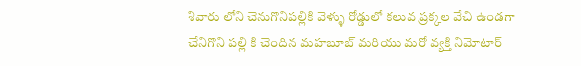శివారు లోని చెనుగొనిపల్లికి వెళ్ళు రోడ్డులో కలువ ప్రక్కల వేచి ఉండగా చేనిగొని పల్లి కి చెందిన మహబూబ్ మరియు మరో వ్యక్తి నిమోటార్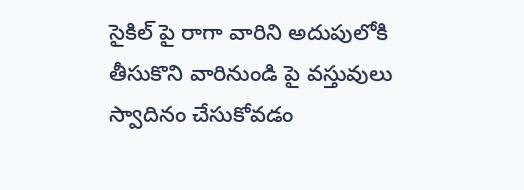సైకిల్ పై రాగా వారిని అదుపులోకి తీసుకొని వారినుండి పై వస్తువులు స్వాదినం చేసుకోవడం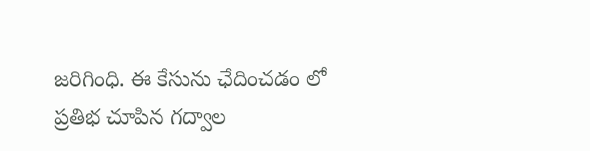జరిగింధి. ఈ కేసును ఛేదించడం లో ప్రతిభ చూపిన గద్వాల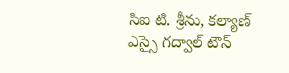సిఐ టి. శ్రీను, కల్యాణ్ ఎస్సై గద్వాల్ టౌన్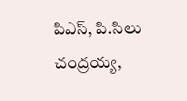పిఎస్, పి.సిలు చంద్రయ్య,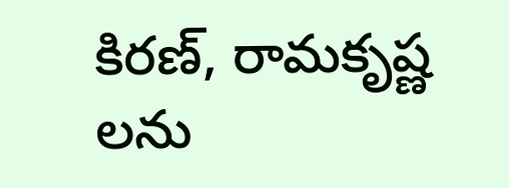కిరణ్, రామకృష్ణ లను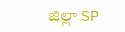జిల్లా SP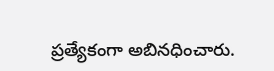ప్రత్యేకంగా అబినధించారు.